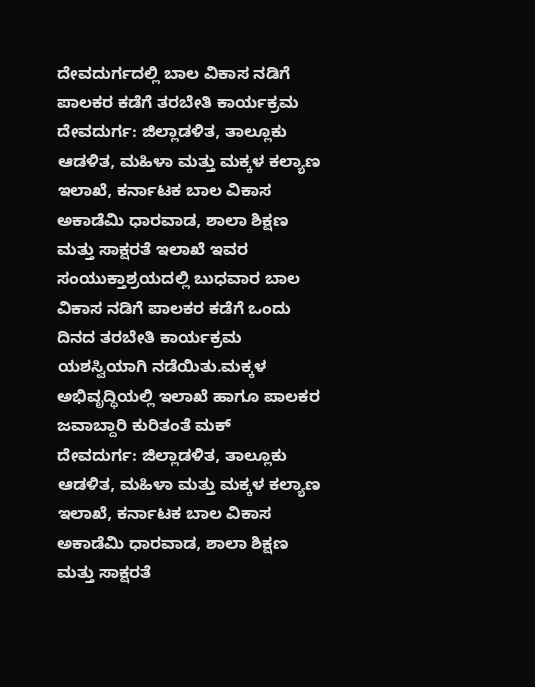ದೇವದುರ್ಗದಲ್ಲಿ ಬಾಲ ವಿಕಾಸ ನಡಿಗೆ ಪಾಲಕರ ಕಡೆಗೆ ತರಬೇತಿ ಕಾರ್ಯಕ್ರಮ
ದೇವದುರ್ಗ: ಜಿಲ್ಲಾಡಳಿತ, ತಾಲ್ಲೂಕು ಆಡಳಿತ, ಮಹಿಳಾ ಮತ್ತು ಮಕ್ಕಳ ಕಲ್ಯಾಣ ಇಲಾಖೆ, ಕರ್ನಾಟಕ ಬಾಲ ವಿಕಾಸ ಅಕಾಡೆಮಿ ಧಾರವಾಡ, ಶಾಲಾ ಶಿಕ್ಷಣ ಮತ್ತು ಸಾಕ್ಷರತೆ ಇಲಾಖೆ ಇವರ ಸಂಯುಕ್ತಾಶ್ರಯದಲ್ಲಿ ಬುಧವಾರ ಬಾಲ ವಿಕಾಸ ನಡಿಗೆ ಪಾಲಕರ ಕಡೆಗೆ ಒಂದು ದಿನದ ತರಬೇತಿ ಕಾರ್ಯಕ್ರಮ ಯಶಸ್ವಿಯಾಗಿ ನಡೆಯಿತು.ಮಕ್ಕಳ ಅಭಿವೃದ್ಧಿಯಲ್ಲಿ ಇಲಾಖೆ ಹಾಗೂ ಪಾಲಕರ ಜವಾಬ್ದಾರಿ ಕುರಿತಂತೆ ಮಕ್
ದೇವದುರ್ಗ: ಜಿಲ್ಲಾಡಳಿತ, ತಾಲ್ಲೂಕು ಆಡಳಿತ, ಮಹಿಳಾ ಮತ್ತು ಮಕ್ಕಳ ಕಲ್ಯಾಣ ಇಲಾಖೆ, ಕರ್ನಾಟಕ ಬಾಲ ವಿಕಾಸ ಅಕಾಡೆಮಿ ಧಾರವಾಡ, ಶಾಲಾ ಶಿಕ್ಷಣ ಮತ್ತು ಸಾಕ್ಷರತೆ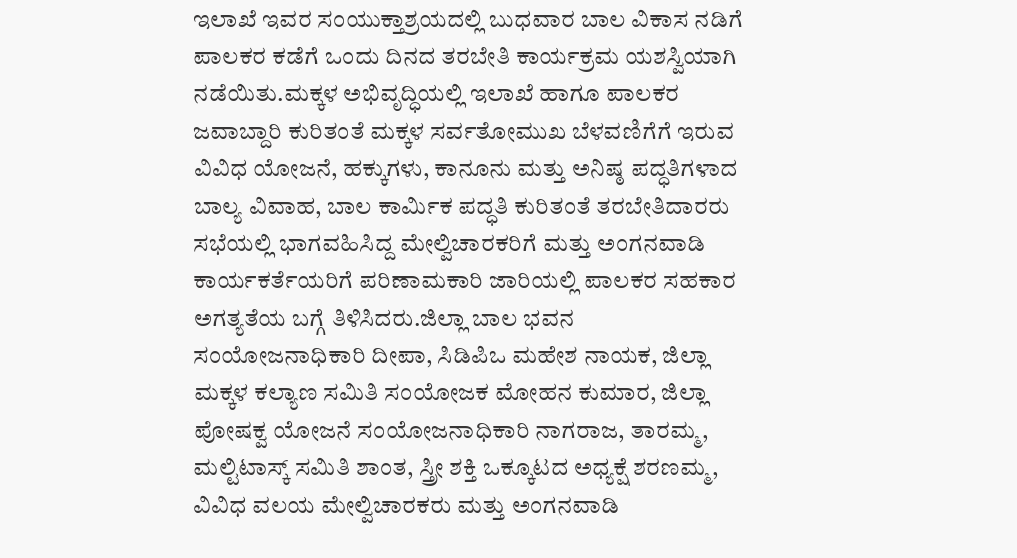ಇಲಾಖೆ ಇವರ ಸಂಯುಕ್ತಾಶ್ರಯದಲ್ಲಿ ಬುಧವಾರ ಬಾಲ ವಿಕಾಸ ನಡಿಗೆ ಪಾಲಕರ ಕಡೆಗೆ ಒಂದು ದಿನದ ತರಬೇತಿ ಕಾರ್ಯಕ್ರಮ ಯಶಸ್ವಿಯಾಗಿ ನಡೆಯಿತು.ಮಕ್ಕಳ ಅಭಿವೃದ್ಧಿಯಲ್ಲಿ ಇಲಾಖೆ ಹಾಗೂ ಪಾಲಕರ ಜವಾಬ್ದಾರಿ ಕುರಿತಂತೆ ಮಕ್ಕಳ ಸರ್ವತೋಮುಖ ಬೆಳವಣಿಗೆಗೆ ಇರುವ ವಿವಿಧ ಯೋಜನೆ, ಹಕ್ಕುಗಳು, ಕಾನೂನು ಮತ್ತು ಅನಿಷ್ಠ ಪದ್ಧತಿಗಳಾದ ಬಾಲ್ಯ ವಿವಾಹ, ಬಾಲ ಕಾರ್ಮಿಕ ಪದ್ಧತಿ ಕುರಿತಂತೆ ತರಬೇತಿದಾರರು ಸಭೆಯಲ್ಲಿ ಭಾಗವಹಿಸಿದ್ದ ಮೇಲ್ವಿಚಾರಕರಿಗೆ ಮತ್ತು ಅಂಗನವಾಡಿ ಕಾರ್ಯಕರ್ತೆಯರಿಗೆ ಪರಿಣಾಮಕಾರಿ ಜಾರಿಯಲ್ಲಿ ಪಾಲಕರ ಸಹಕಾರ ಅಗತ್ಯತೆಯ ಬಗ್ಗೆ ತಿಳಿಸಿದರು.ಜಿಲ್ಲಾ ಬಾಲ ಭವನ ಸಂಯೋಜನಾಧಿಕಾರಿ ದೀಪಾ, ಸಿಡಿಪಿಒ ಮಹೇಶ ನಾಯಕ, ಜಿಲ್ಲಾ ಮಕ್ಕಳ ಕಲ್ಯಾಣ ಸಮಿತಿ ಸಂಯೋಜಕ ಮೋಹನ ಕುಮಾರ, ಜಿಲ್ಲಾ ಪೋಷಕ್ವ ಯೋಜನೆ ಸಂಯೋಜನಾಧಿಕಾರಿ ನಾಗರಾಜ, ತಾರಮ್ಮ, ಮಲ್ಟಿಟಾಸ್ಕ್ ಸಮಿತಿ ಶಾಂತ, ಸ್ತ್ರೀ ಶಕ್ತಿ ಒಕ್ಕೂಟದ ಅಧ್ಯಕ್ಷೆ ಶರಣಮ್ಮ, ವಿವಿಧ ವಲಯ ಮೇಲ್ವಿಚಾರಕರು ಮತ್ತು ಅಂಗನವಾಡಿ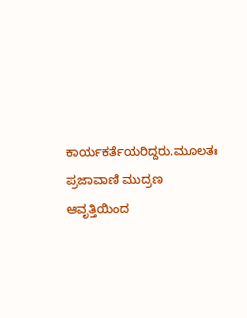ಕಾರ್ಯಕರ್ತೆಯರಿದ್ದರು.ಮೂಲತಃ ಪ್ರಜಾವಾಣಿ ಮುದ್ರಣ ಆವೃತ್ತಿಯಿಂದ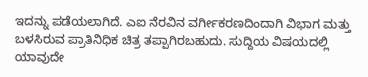ಇದನ್ನು ಪಡೆಯಲಾಗಿದೆ. ಎಐ ನೆರವಿನ ವರ್ಗೀಕರಣದಿಂದಾಗಿ ವಿಭಾಗ ಮತ್ತು ಬಳಸಿರುವ ಪ್ರಾತಿನಿಧಿಕ ಚಿತ್ರ ತಪ್ಪಾಗಿರಬಹುದು. ಸುದ್ದಿಯ ವಿಷಯದಲ್ಲಿ ಯಾವುದೇ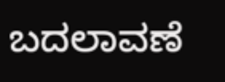ಬದಲಾವಣೆ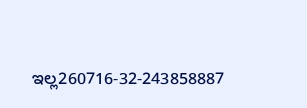ಇಲ್ಲ260716-32-243858887